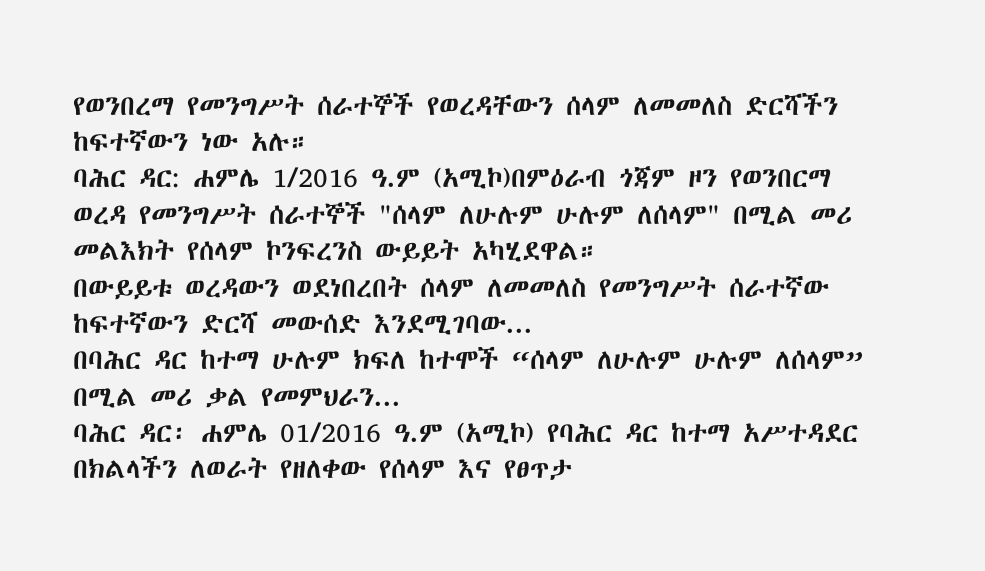የወንበረማ የመንግሥት ሰራተኞች የወረዳቸውን ሰላም ለመመለስ ድርሻችን ከፍተኛውን ነው አሉ።
ባሕር ዳር: ሐምሌ 1/2016 ዓ.ም (አሚኮ)በምዕራብ ጎጃም ዞን የወንበርማ ወረዳ የመንግሥት ሰራተኞች "ሰላም ለሁሉም ሁሉም ለሰላም" በሚል መሪ መልእክት የሰላም ኮንፍረንስ ውይይት አካሂደዋል።
በውይይቱ ወረዳውን ወደነበረበት ሰላም ለመመለስ የመንግሥት ሰራተኛው ከፍተኛውን ድርሻ መውሰድ እንደሚገባው...
በባሕር ዳር ከተማ ሁሉም ክፍለ ከተሞች “ሰላም ለሁሉም ሁሉም ለሰላም” በሚል መሪ ቃል የመምህራን...
ባሕር ዳር፡ ሐምሌ 01/2016 ዓ.ም (አሚኮ) የባሕር ዳር ከተማ አሥተዳደር በክልላችን ለወራት የዘለቀው የሰላም እና የፀጥታ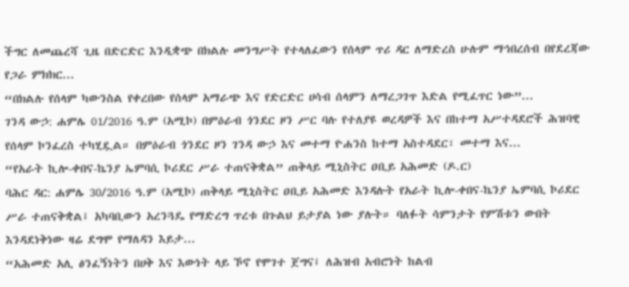ችግር ለመጨረሻ ጊዜ በድርድር እንዲቋጭ በክልሉ መንግሥት የተላለፈውን የሰላም ጥሪ ዳር ለማድረስ ሁሉም ማኅበረሰብ በየደረጃው የጋራ ምክክር...
“በክልሉ የሰላም ካውንስል የቀረበው የሰላም አማራጭ እና የድርድር ሀሳብ ሰላምን ለማረጋገጥ እድል የሚፈጥር ነው”...
ገንዳ ውኃ: ሐምሌ 01/2016 ዓ.ም (አሚኮ) በምዕራብ ጎንደር ዞን ሥር ባሉ የተለያዩ ወረዳዎች እና በከተማ አሥተዳደሮች ሕዝባዊ የሰላም ኮንፈረስ ተካሂዷል። በምዕራብ ጎንደር ዞን ገንዳ ውኃ እና መተማ ዮሐንስ ከተማ አስተዳደር፣ መተማ እና...
“የአራት ኪሎ-ቀበና-ኬንያ ኤምባሲ ኮሪደር ሥራ ተጠናቅቋል” ጠቅላይ ሚኒስትር ዐቢይ አሕመድ (ዶ.ር)
ባሕር ዳር: ሐምሌ 30/2016 ዓ.ም (አሚኮ) ጠቅላይ ሚኒስትር ዐቢይ አሕመድ እንዳሉት የአራት ኪሎ-ቀበና-ኬንያ ኤምባሲ ኮሪደር ሥራ ተጠናቅቋል፤ አካባቢውን አረንጓዴ የማድረግ ጥረቱ በጉልህ ይታያል ነው ያሉት። ባለፉት ሳምንታት የምሽቱን ውበት እንዳደነቅነው ዛሬ ደግሞ የማለዳን እይታ...
“አሕመድ አሊ ፅንፈኝነትን በሀቅ እና እውነት ላይ ኾኖ የሞገተ ጀግና፤ ለሕዝብ አብሮነት ከልብ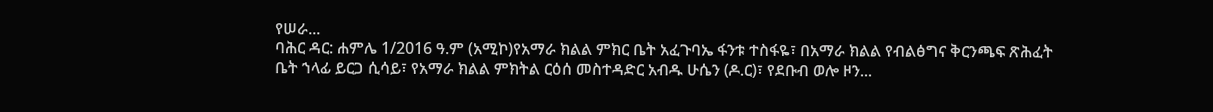የሠራ...
ባሕር ዳር: ሐምሌ 1/2016 ዓ.ም (አሚኮ)የአማራ ክልል ምክር ቤት አፈጉባኤ ፋንቱ ተስፋዬ፣ በአማራ ክልል የብልፅግና ቅርንጫፍ ጽሕፈት ቤት ኀላፊ ይርጋ ሲሳይ፣ የአማራ ክልል ምክትል ርዕሰ መስተዳድር አብዱ ሁሴን (ዶ.ር)፣ የደቡብ ወሎ ዞን...